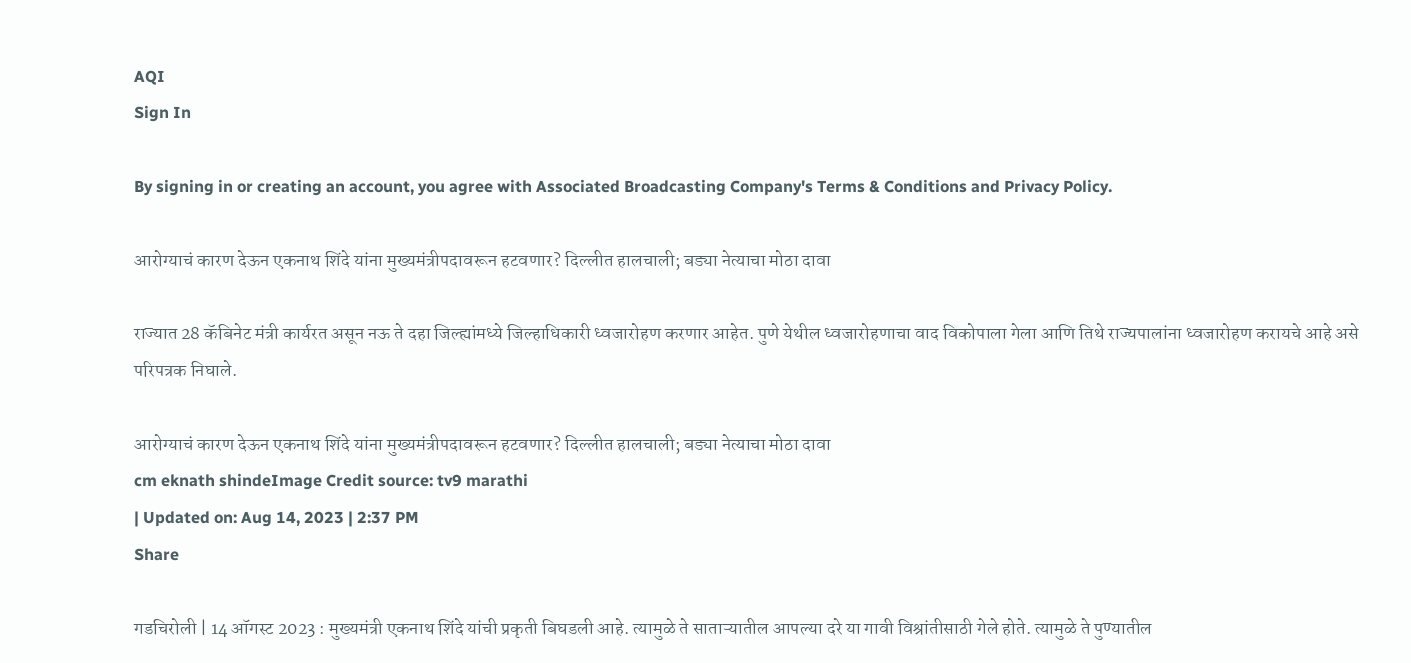AQI
Sign In

By signing in or creating an account, you agree with Associated Broadcasting Company's Terms & Conditions and Privacy Policy.

आरोग्याचं कारण देऊन एकनाथ शिंदे यांना मुख्यमंत्रीपदावरून हटवणार? दिल्लीत हालचाली; बड्या नेत्याचा मोठा दावा

राज्यात 28 कॅबिनेट मंत्री कार्यरत असून नऊ ते दहा जिल्ह्यांमध्ये जिल्हाधिकारी ध्वजारोहण करणार आहेत. पुणे येथील ध्वजारोहणाचा वाद विकोपाला गेला आणि तिथे राज्यपालांना ध्वजारोहण करायचे आहे असे परिपत्रक निघाले.

आरोग्याचं कारण देऊन एकनाथ शिंदे यांना मुख्यमंत्रीपदावरून हटवणार? दिल्लीत हालचाली; बड्या नेत्याचा मोठा दावा
cm eknath shindeImage Credit source: tv9 marathi
| Updated on: Aug 14, 2023 | 2:37 PM
Share

गडचिरोली | 14 ऑगस्ट 2023 : मुख्यमंत्री एकनाथ शिंदे यांची प्रकृती बिघडली आहे. त्यामुळे ते साताऱ्यातील आपल्या दरे या गावी विश्रांतीसाठी गेले होते. त्यामुळे ते पुण्यातील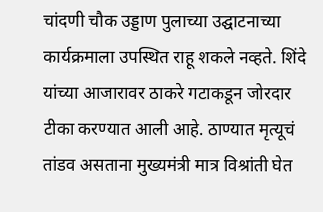चांदणी चौक उड्डाण पुलाच्या उद्घाटनाच्या कार्यक्रमाला उपस्थित राहू शकले नव्हते. शिंदे यांच्या आजारावर ठाकरे गटाकडून जोरदार टीका करण्यात आली आहे. ठाण्यात मृत्यूचं तांडव असताना मुख्यमंत्री मात्र विश्रांती घेत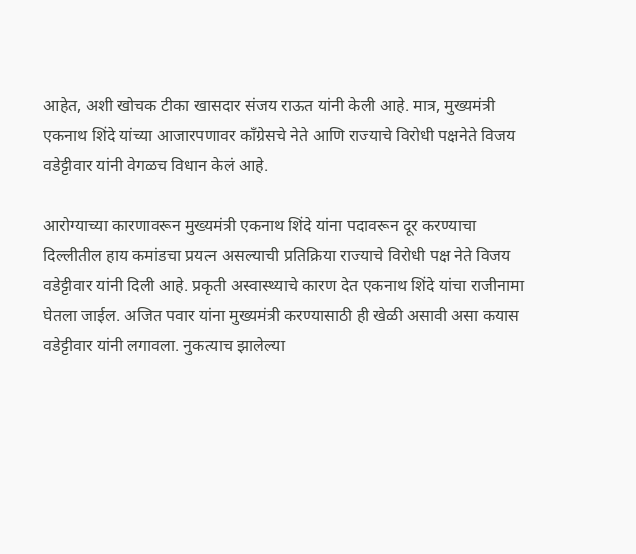आहेत, अशी खोचक टीका खासदार संजय राऊत यांनी केली आहे. मात्र, मुख्यमंत्री एकनाथ शिंदे यांच्या आजारपणावर काँग्रेसचे नेते आणि राज्याचे विरोधी पक्षनेते विजय वडेट्टीवार यांनी वेगळच विधान केलं आहे.

आरोग्याच्या कारणावरून मुख्यमंत्री एकनाथ शिंदे यांना पदावरून दूर करण्याचा दिल्लीतील हाय कमांडचा प्रयत्न असल्याची प्रतिक्रिया राज्याचे विरोधी पक्ष नेते विजय वडेट्टीवार यांनी दिली आहे. प्रकृती अस्वास्थ्याचे कारण देत एकनाथ शिंदे यांचा राजीनामा घेतला जाईल. अजित पवार यांना मुख्यमंत्री करण्यासाठी ही खेळी असावी असा कयास वडेट्टीवार यांनी लगावला. नुकत्याच झालेल्या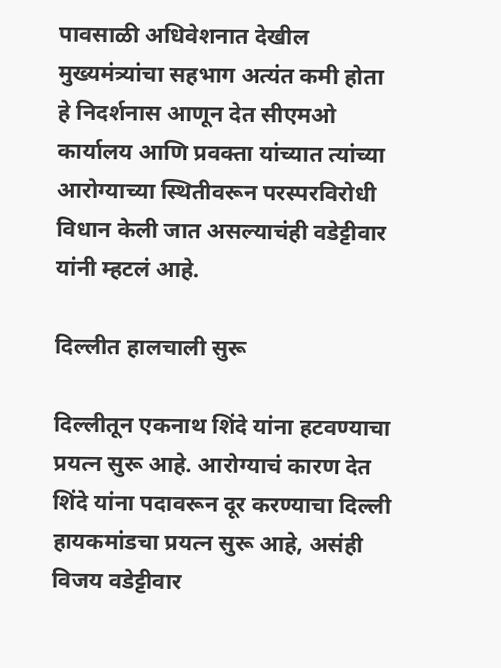पावसाळी अधिवेशनात देखील मुख्यमंत्र्यांचा सहभाग अत्यंत कमी होता हे निदर्शनास आणून देत सीएमओ कार्यालय आणि प्रवक्ता यांच्यात त्यांच्या आरोग्याच्या स्थितीवरून परस्परविरोधी विधान केली जात असल्याचंही वडेट्टीवार यांनी म्हटलं आहे.

दिल्लीत हालचाली सुरू

दिल्लीतून एकनाथ शिंदे यांना हटवण्याचा प्रयत्न सुरू आहे. आरोग्याचं कारण देत शिंदे यांना पदावरून दूर करण्याचा दिल्ली हायकमांडचा प्रयत्न सुरू आहे, असंही विजय वडेट्टीवार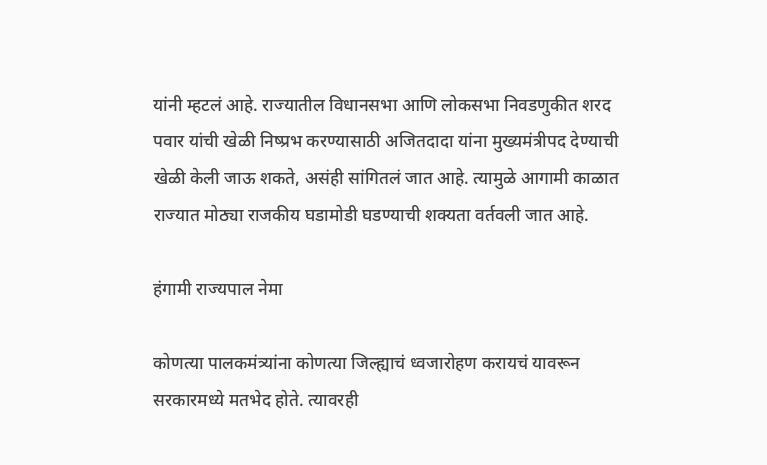यांनी म्हटलं आहे. राज्यातील विधानसभा आणि लोकसभा निवडणुकीत शरद पवार यांची खेळी निष्प्रभ करण्यासाठी अजितदादा यांना मुख्यमंत्रीपद देण्याची खेळी केली जाऊ शकते, असंही सांगितलं जात आहे. त्यामुळे आगामी काळात राज्यात मोठ्या राजकीय घडामोडी घडण्याची शक्यता वर्तवली जात आहे.

हंगामी राज्यपाल नेमा

कोणत्या पालकमंत्र्यांना कोणत्या जिल्ह्याचं ध्वजारोहण करायचं यावरून सरकारमध्ये मतभेद होते. त्यावरही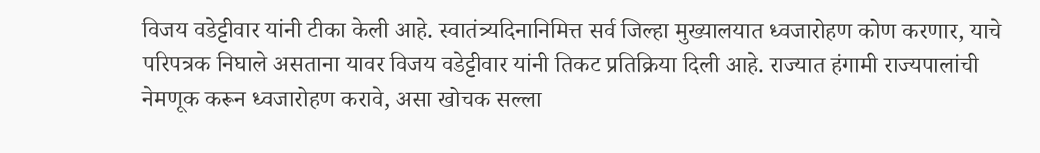विजय वडेट्टीवार यांनी टीका केली आहे. स्वातंत्र्यदिनानिमित्त सर्व जिल्हा मुख्यालयात ध्वजारोहण कोण करणार, याचे परिपत्रक निघाले असताना यावर विजय वडेट्टीवार यांनी तिकट प्रतिक्रिया दिली आहे. राज्यात हंगामी राज्यपालांची नेमणूक करून ध्वजारोहण करावे, असा खोचक सल्ला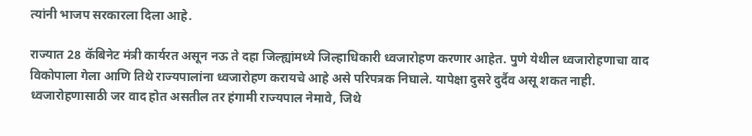त्यांनी भाजप सरकारला दिला आहे.

राज्यात 28 कॅबिनेट मंत्री कार्यरत असून नऊ ते दहा जिल्ह्यांमध्ये जिल्हाधिकारी ध्वजारोहण करणार आहेत. पुणे येथील ध्वजारोहणाचा वाद विकोपाला गेला आणि तिथे राज्यपालांना ध्वजारोहण करायचे आहे असे परिपत्रक निघाले. यापेक्षा दुसरे दुर्दैव असू शकत नाही. ध्वजारोहणासाठी जर वाद होत असतील तर हंगामी राज्यपाल नेमावे, जिथे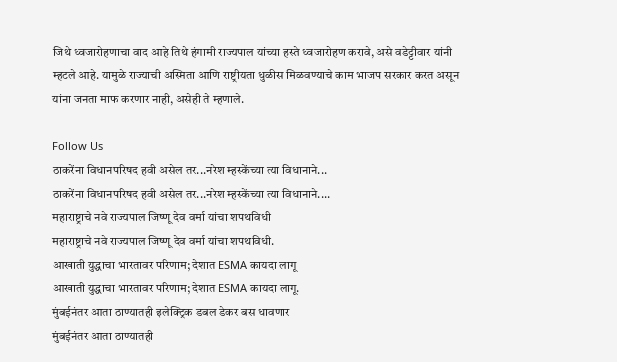जिथे ध्वजारोहणाचा वाद आहे तिथे हंगामी राज्यपाल यांच्या हस्ते ध्वजारोहण करावे, असे वडेट्टीवार यांनी म्हटले आहे. यामुळे राज्याची अस्मिता आणि राष्ट्रीयता धुळीस मिळवण्याचे काम भाजप सरकार करत असून यांना जनता माफ करणार नाही, असेही ते म्हणाले.

Follow Us
ठाकरेंना विधानपरिषद हवी असेल तर...नरेश म्हस्केंच्या त्या विधानाने...
ठाकरेंना विधानपरिषद हवी असेल तर...नरेश म्हस्केंच्या त्या विधानाने....
महाराष्ट्राचे नवे राज्यपाल जिष्णू देव वर्मा यांचा शपथविधी
महाराष्ट्राचे नवे राज्यपाल जिष्णू देव वर्मा यांचा शपथविधी.
आखाती युद्धाचा भारतावर परिणाम; देशात ESMA कायदा लागू
आखाती युद्धाचा भारतावर परिणाम; देशात ESMA कायदा लागू.
मुंबईनंतर आता ठाण्यातही इलेक्ट्रिक डबल डेकर बस धावणार
मुंबईनंतर आता ठाण्यातही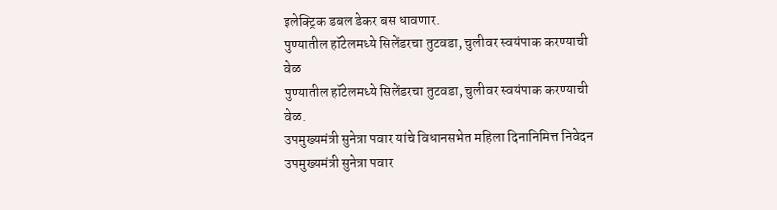इलेक्ट्रिक डबल डेकर बस धावणार.
पुण्यातील हॉटेलमध्ये सिलेंडरचा तुटवडा, चुलीवर स्वयंपाक करण्याची वेळ
पुण्यातील हॉटेलमध्ये सिलेंडरचा तुटवडा, चुलीवर स्वयंपाक करण्याची वेळ.
उपमुख्यमंत्री सुनेत्रा पवार यांचे विधानसभेत महिला दिनानिमित्त निवेदन
उपमुख्यमंत्री सुनेत्रा पवार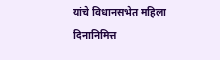यांचे विधानसभेत महिला दिनानिमित्त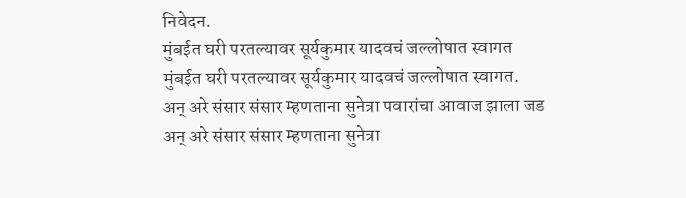निवेदन.
मुंबईत घरी परतल्यावर सूर्यकुमार यादवचं जल्लोषात स्वागत
मुंबईत घरी परतल्यावर सूर्यकुमार यादवचं जल्लोषात स्वागत.
अन् अरे संसार संसार म्हणताना सुनेत्रा पवारांचा आवाज झाला जड
अन् अरे संसार संसार म्हणताना सुनेत्रा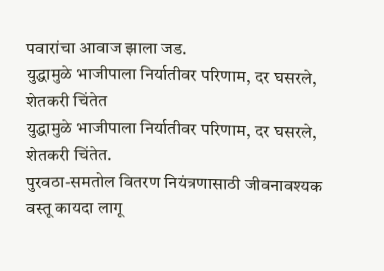पवारांचा आवाज झाला जड.
युद्धामुळे भाजीपाला निर्यातीवर परिणाम, दर घसरले, शेतकरी चिंतेत
युद्धामुळे भाजीपाला निर्यातीवर परिणाम, दर घसरले, शेतकरी चिंतेत.
पुरवठा-समतोल वितरण नियंत्रणासाठी जीवनावश्यक वस्तू कायदा लागू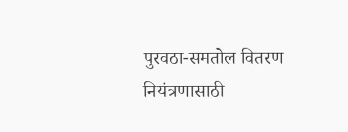पुरवठा-समतोल वितरण नियंत्रणासाठी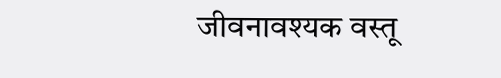जीवनावश्यक वस्तू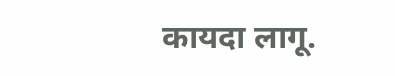कायदा लागू.